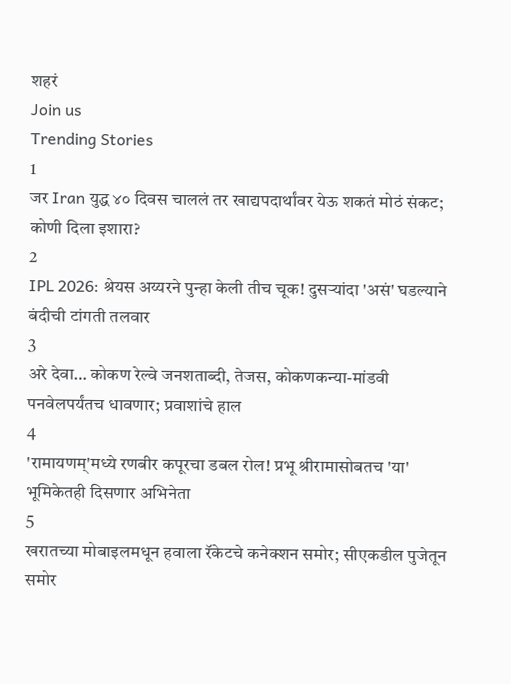शहरं
Join us
Trending Stories
1
जर Iran युद्ध ४० दिवस चाललं तर खाद्यपदार्थांवर येऊ शकतं मोठं संकट; कोणी दिला इशारा?
2
IPL 2026: श्रेयस अय्यरने पुन्हा केली तीच चूक! दुसऱ्यांदा 'असं' घडल्याने बंदीची टांगती तलवार
3
अरे देवा… कोकण रेल्वे जनशताब्दी, तेजस, कोकणकन्या-मांडवी पनवेलपर्यंतच धावणार; प्रवाशांचे हाल
4
'रामायणम्'मध्ये रणबीर कपूरचा डबल रोल! प्रभू श्रीरामासोबतच 'या' भूमिकेतही दिसणार अभिनेता
5
खरातच्या मोबाइलमधून हवाला रॅकेटचे कनेक्शन समोर; सीएकडील पुजेतून समोर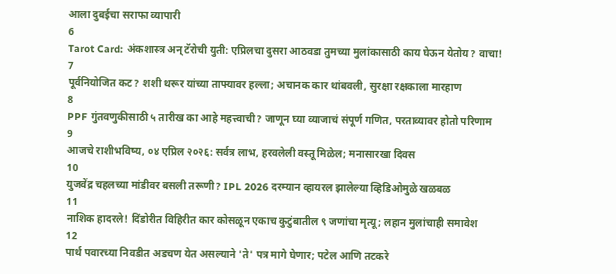आला दुबईचा सराफा व्यापारी
6
Tarot Card: अंकशास्त्र अन् टॅरोची युती: एप्रिलचा दुसरा आठवडा तुमच्या मुलांकासाठी काय घेऊन येतोय? वाचा!
7
पूर्वनियोजित कट? शशी थरूर यांच्या ताफ्यावर हल्ला; अचानक कार थांबवली, सुरक्षा रक्षकाला मारहाण
8
PPF गुंतवणुकीसाठी ५ तारीख का आहे महत्त्वाची? जाणून घ्या व्याजाचं संपूर्ण गणित, परताव्यावर होतो परिणाम
9
आजचे राशीभविष्य, ०४ एप्रिल २०२६: सर्वत्र लाभ, हरवलेली वस्तू मिळेल; मनासारखा दिवस
10
युजवेंद्र चहलच्या मांडीवर बसली तरूणी? IPL 2026 दरम्यान व्हायरल झालेल्या व्हिडिओमुळे खळबळ
11
नाशिक हादरले! दिंडोरीत विहिरीत कार कोसळून एकाच कुटुंबातील ९ जणांचा मृत्यू; लहान मुलांचाही समावेश
12
पार्थ पवारच्या निवडीत अडचण येत असल्याने 'ते' पत्र मागे घेणार; पटेल आणि तटकरे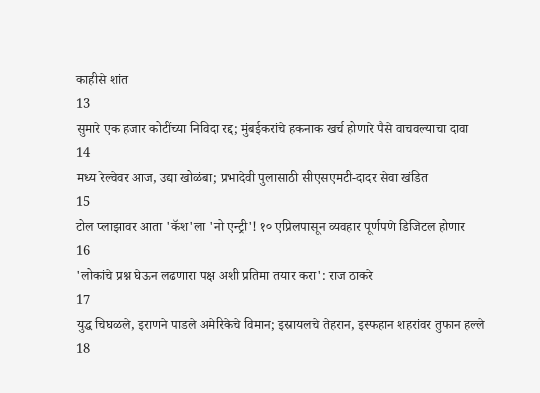काहीसे शांत
13
सुमारे एक हजार कोटींच्या निविदा रद्द; मुंबईकरांचे हकनाक खर्च होणारे पैसे वाचवल्याचा दावा
14
मध्य रेल्वेवर आज, उद्या खोळंबा; प्रभादेवी पुलासाठी सीएसएमटी-दादर सेवा खंडित
15
टोल प्लाझावर आता 'कॅश'ला 'नो एन्ट्री'! १० एप्रिलपासून व्यवहार पूर्णपणे डिजिटल होणार
16
'लोकांचे प्रश्न घेऊन लढणारा पक्ष अशी प्रतिमा तयार करा': राज ठाकरे
17
युद्ध चिघळले, इराणने पाडले अमेरिकेचे विमान; इस्रायलचे तेहरान, इस्फहान शहरांवर तुफान हल्ले
18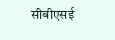सीबीएसई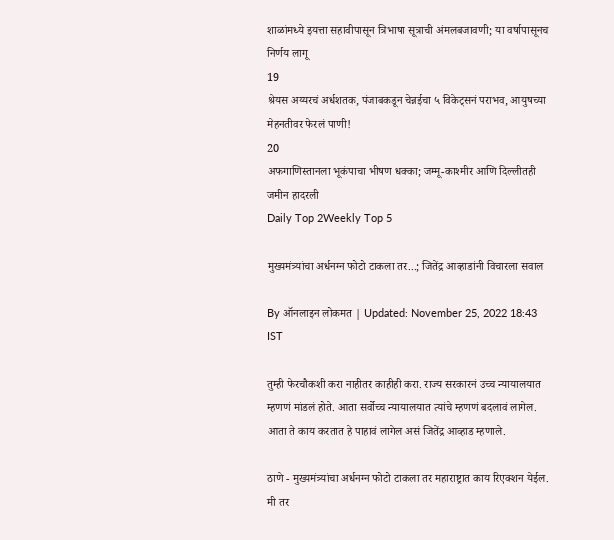शाळांमध्ये इयत्ता सहावीपासून त्रिभाषा सूत्राची अंमलबजावणी; या वर्षापासूनच निर्णय लागू
19
श्रेयस अय्यरचं अर्धशतक, पंजाबकडून चेन्नईचा ५ विकेट्सनं पराभव, आयुषच्या मेहनतीवर फेरलं पाणी!
20
अफगाणिस्तानला भूकंपाचा भीषण धक्का; जम्मू-काश्मीर आणि दिल्लीतही जमीन हादरली
Daily Top 2Weekly Top 5

मुख्यमंत्र्यांचा अर्धनग्न फोटो टाकला तर...; जितेंद्र आव्हाडांनी विचारला सवाल

By ऑनलाइन लोकमत | Updated: November 25, 2022 18:43 IST

तुम्ही फेरचौकशी करा नाहीतर काहीही करा. राज्य सरकारनं उच्च न्यायालयात म्हणणं मांडलं होते. आता सर्वोच्च न्यायालयात त्यांचे म्हणणं बदलावं लागेल. आता ते काय करतात हे पाहावं लागेल असं जितेंद्र आव्हाड म्हणाले.

ठाणे - मुख्यमंत्र्यांचा अर्धनग्न फोटो टाकला तर महाराष्ट्रात काय रिएक्शन येईल. मी तर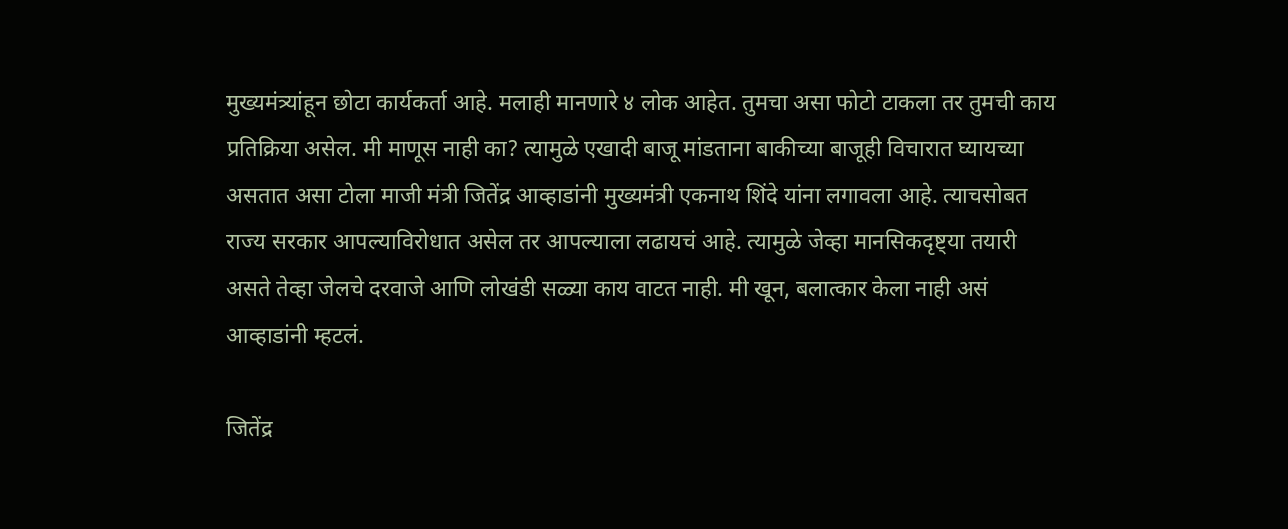मुख्यमंत्र्यांहून छोटा कार्यकर्ता आहे. मलाही मानणारे ४ लोक आहेत. तुमचा असा फोटो टाकला तर तुमची काय प्रतिक्रिया असेल. मी माणूस नाही का? त्यामुळे एखादी बाजू मांडताना बाकीच्या बाजूही विचारात घ्यायच्या असतात असा टोला माजी मंत्री जितेंद्र आव्हाडांनी मुख्यमंत्री एकनाथ शिंदे यांना लगावला आहे. त्याचसोबत राज्य सरकार आपल्याविरोधात असेल तर आपल्याला लढायचं आहे. त्यामुळे जेव्हा मानसिकदृष्ट्या तयारी असते तेव्हा जेलचे दरवाजे आणि लोखंडी सळ्या काय वाटत नाही. मी खून, बलात्कार केला नाही असं आव्हाडांनी म्हटलं.

जितेंद्र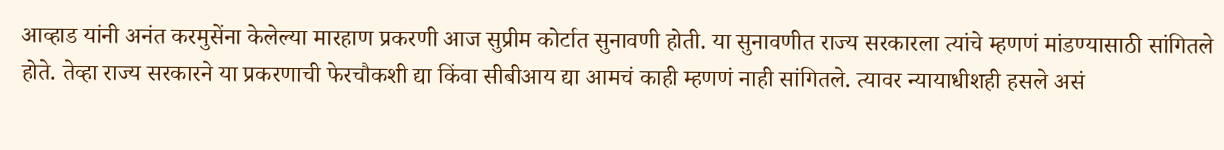आव्हाड यांनी अनंत करमुसेंना केलेल्या मारहाण प्रकरणी आज सुप्रीम कोर्टात सुनावणी होती. या सुनावणीत राज्य सरकारला त्यांचे म्हणणं मांडण्यासाठी सांगितले होते. तेव्हा राज्य सरकारने या प्रकरणाची फेरचौकशी द्या किंवा सीबीआय द्या आमचं काही म्हणणं नाही सांगितले. त्यावर न्यायाधीशही हसले असं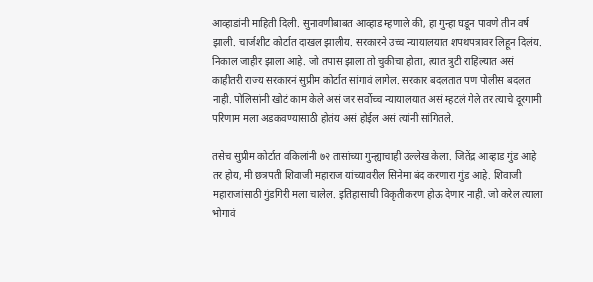आव्हाडांनी माहिती दिली. सुनावणीबाबत आव्हाड म्हणाले की, हा गुन्हा घडून पावणे तीन वर्ष झाली. चार्जशीट कोर्टात दाखल झालीय. सरकारने उच्च न्यायालयात शपथपत्रावर लिहून दिलंय. निकाल जाहीर झाला आहे. जो तपास झाला तो चुकीचा होता, त्यात त्रुटी राहिल्यात असं काहीतरी राज्य सरकारनं सुप्रीम कोर्टात सांगावं लागेल. सरकार बदलतात पण पोलीस बदलत नाही. पोलिसांनी खोटं काम केले असं जर सर्वोच्च न्यायालयात असं म्हटलं गेले तर त्याचे दूरगामी परिणाम मला अडकवण्यासाठी होतंय असं होईल असं त्यांनी सांगितले.

तसेच सुप्रीम कोर्टात वकिलांनी ७२ तासांच्या गुन्ह्याचाही उल्लेख केला. जितेंद्र आव्हाड गुंड आहे तर होय, मी छत्रपती शिवाजी महाराज यांच्यावरील सिनेमा बंद करणारा गुंड आहे. शिवाजी महाराजांसाठी गुंडगिरी मला चालेल. इतिहासाची विकृतीकरण होऊ देणार नाही. जो करेल त्याला भोगावं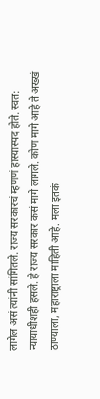लागेल असं त्यांनी सांगितले. राज्य सरकारचं म्हणणं हास्यास्पद होते. स्वत: न्यायाधीशही हसले. हे राज्य सरकार कसं मागे लागले. कोण मागे आहे ते अख्खं ठाण्याला, महाराष्ट्राला माहिती आहे. मला इतकं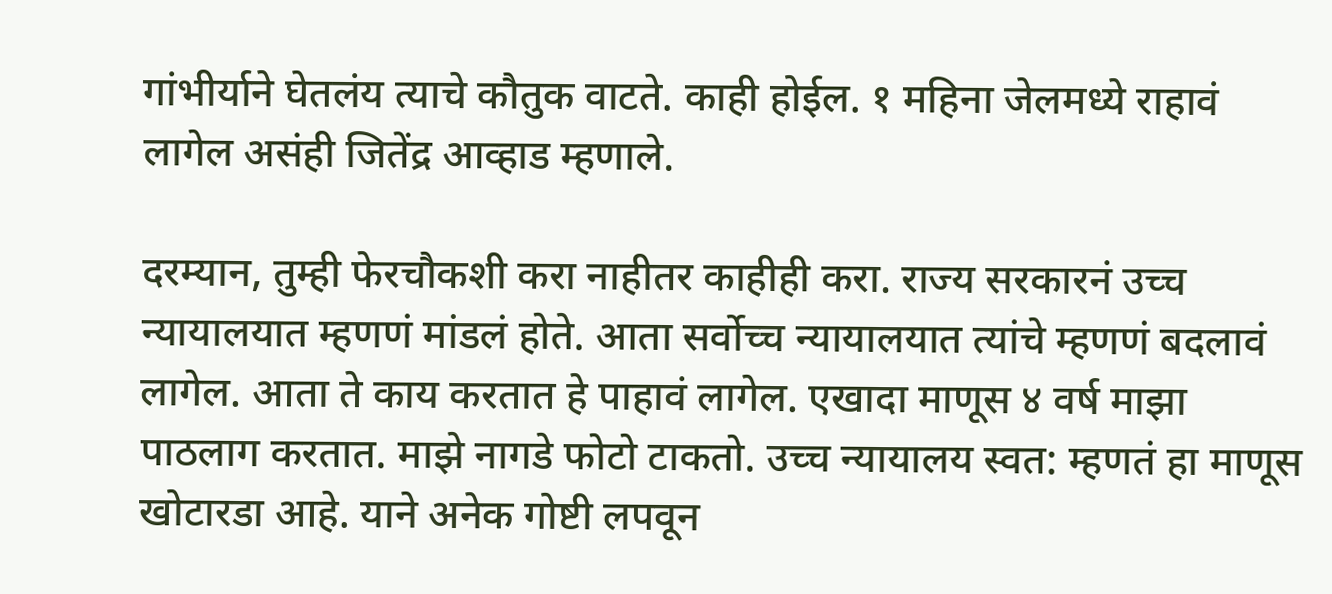गांभीर्याने घेतलंय त्याचे कौतुक वाटते. काही होईल. १ महिना जेलमध्ये राहावं लागेल असंही जितेंद्र आव्हाड म्हणाले.

दरम्यान, तुम्ही फेरचौकशी करा नाहीतर काहीही करा. राज्य सरकारनं उच्च न्यायालयात म्हणणं मांडलं होते. आता सर्वोच्च न्यायालयात त्यांचे म्हणणं बदलावं लागेल. आता ते काय करतात हे पाहावं लागेल. एखादा माणूस ४ वर्ष माझा पाठलाग करतात. माझे नागडे फोटो टाकतो. उच्च न्यायालय स्वत: म्हणतं हा माणूस खोटारडा आहे. याने अनेक गोष्टी लपवून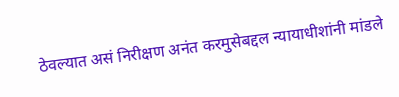ठेवल्यात असं निरीक्षण अनंत करमुसेबद्दल न्यायाधीशांनी मांडले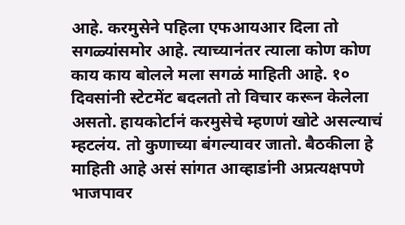आहे. करमुसेने पहिला एफआयआर दिला तो सगळ्यांसमोर आहे. त्याच्यानंतर त्याला कोण कोण काय काय बोलले मला सगळं माहिती आहे. १० दिवसांनी स्टेटमेंट बदलतो तो विचार करून केलेला असतो. हायकोर्टानं करमुसेचे म्हणणं खोटे असल्याचं म्हटलंय. तो कुणाच्या बंगल्यावर जातो. बैठकीला हे माहिती आहे असं सांगत आव्हाडांनी अप्रत्यक्षपणे भाजपावर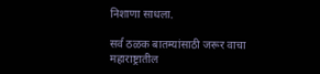निशाणा साधला.

सर्व ठळक बातम्यांसाठी जरूर वाचा महाराष्ट्रातील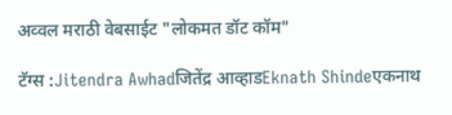अव्वल मराठी वेबसाईट "लोकमत डॉट कॉम"

टॅग्स :Jitendra Awhadजितेंद्र आव्हाडEknath Shindeएकनाथ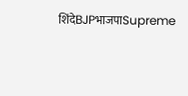शिंदेBJPभाजपाSupreme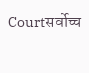Courtसर्वोच्च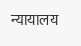न्यायालय